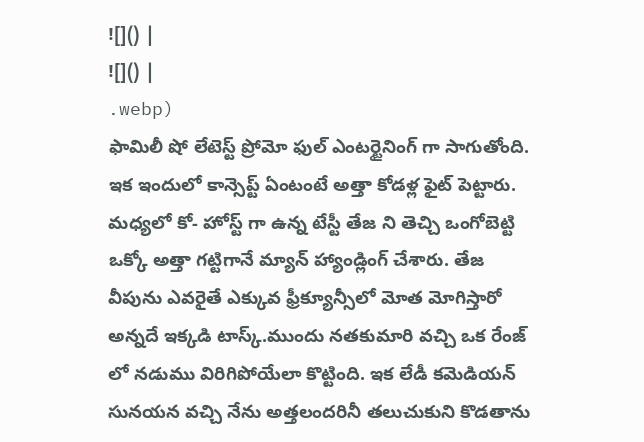![]() |
![]() |
.webp)
ఫామిలీ షో లేటెస్ట్ ప్రోమో ఫుల్ ఎంటర్టైనింగ్ గా సాగుతోంది. ఇక ఇందులో కాన్సెప్ట్ ఏంటంటే అత్తా కోడళ్ల ఫైట్ పెట్టారు. మధ్యలో కో- హోస్ట్ గా ఉన్న టేస్టీ తేజ ని తెచ్చి ఒంగోబెట్టి ఒక్కో అత్తా గట్టిగానే మ్యాన్ హ్యాండ్లింగ్ చేశారు. తేజ వీపును ఎవరైతే ఎక్కువ ఫ్రీక్యూన్సీలో మోత మోగిస్తారో అన్నదే ఇక్కడి టాస్క్.ముందు నతకుమారి వచ్చి ఒక రేంజ్ లో నడుము విరిగిపోయేలా కొట్టింది. ఇక లేడీ కమెడియన్ సునయన వచ్చి నేను అత్తలందరినీ తలుచుకుని కొడతాను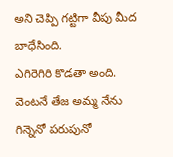అని చెప్పి గట్టిగా వీపు మీద బాధేసింది.
ఎగిరెగిరి కొడతా అంది. వెంటనే తేజ అమ్మ నేను గిన్నెనో పరుపునో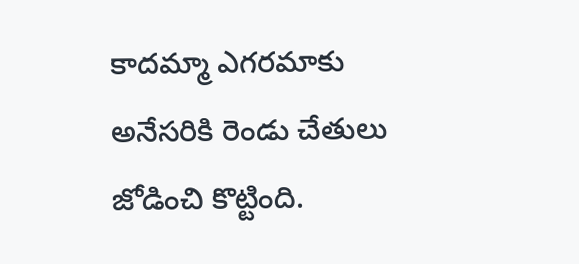కాదమ్మా ఎగరమాకు అనేసరికి రెండు చేతులు జోడించి కొట్టింది.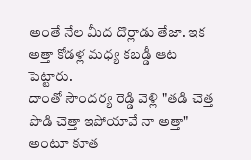అంతే నేల మీద దొర్లాడు తేజా. ఇక అత్తా కోడళ్ల మధ్య కబడ్డీ ఆట పెట్టారు.
దాంతో సౌందర్య రెడ్డి వెళ్లి "తడి చెత్త పొడి చెత్తా ఇపోయావే నా అత్తా" అంటూ కూత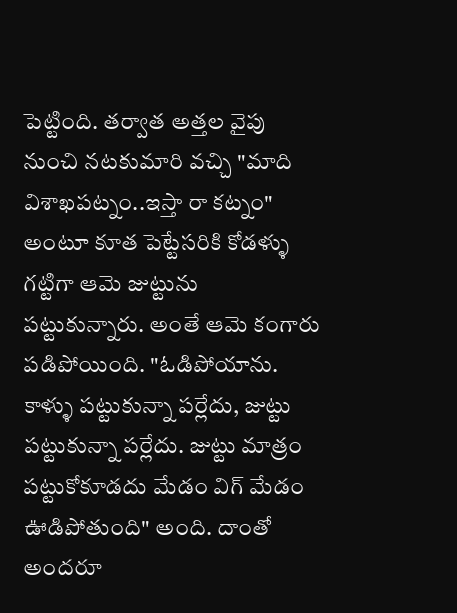పెట్టింది. తర్వాత అత్తల వైపు నుంచి నటకుమారి వచ్చి "మాది విశాఖపట్నం..ఇస్తా రా కట్నం" అంటూ కూత పెట్టేసరికి కోడళ్ళు గట్టిగా ఆమె జుట్టును పట్టుకున్నారు. అంతే ఆమె కంగారు పడిపోయింది. "ఓడిపోయాను. కాళ్ళు పట్టుకున్నా పర్లేదు, జుట్టు పట్టుకున్నా పర్లేదు. జుట్టు మాత్రం పట్టుకోకూడదు మేడం విగ్ మేడం ఊడిపోతుంది" అంది. దాంతో అందరూ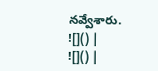నవ్వేశారు.
![]() |
![]() |